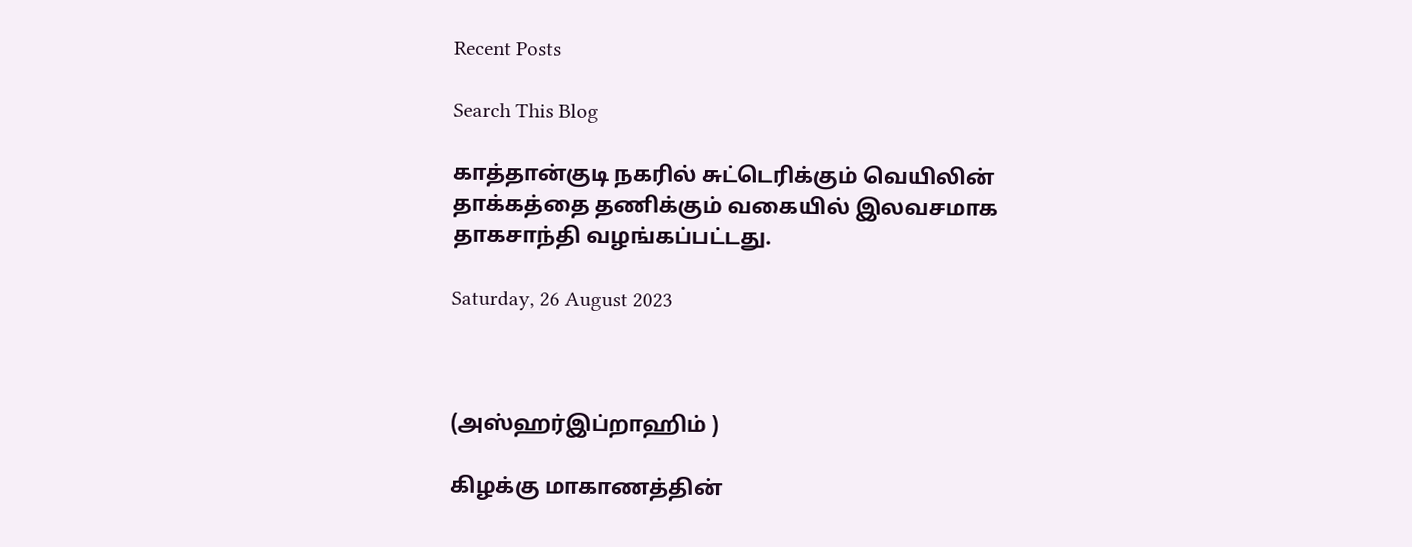Recent Posts

Search This Blog

காத்தான்குடி நகரில் சுட்டெரிக்கும் வெயிலின் தாக்கத்தை தணிக்கும் வகையில் இலவசமாக தாகசாந்தி வழங்கப்பட்டது.

Saturday, 26 August 2023



(அஸ்ஹர்இப்றாஹிம் )

கிழக்கு மாகாணத்தின்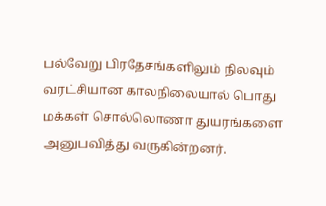பல்வேறு பிரதேசங்களிலும் நிலவும் வரட்சியான காலநிலையால் பொது மக்கள் சொல்லொணா துயரங்களை அனுபவித்து வருகின்றனர்.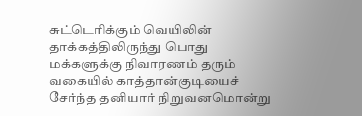சுட்டெரிக்கும் வெயிலின் தாக்கத்திலிருந்து பொது மக்களுக்கு நிவாரணம் தரும் வகையில் காத்தான்குடியைச் சேர்ந்த தனியார் நிறுவனமொன்று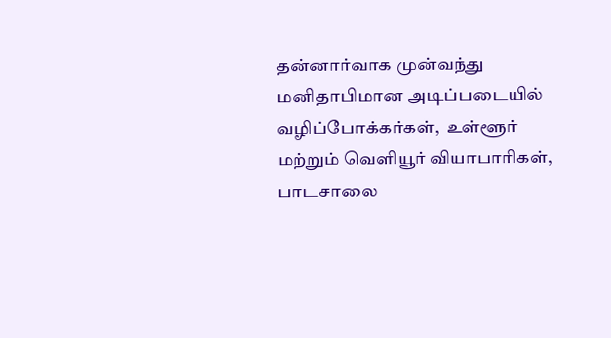தன்னார்வாக முன்வந்து மனிதாபிமான அடிப்படையில்  வழிப்போக்கர்கள்,  உள்ளூர் மற்றும் வெளியூர் வியாபாரிகள், பாடசாலை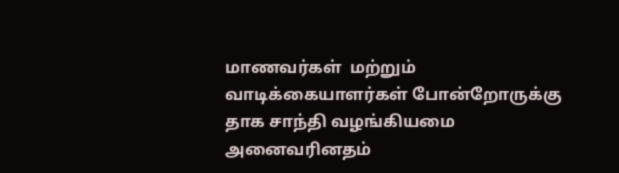மாணவர்கள்  மற்றும் வாடிக்கையாளர்கள் போன்றோருக்கு தாக சாந்தி வழங்கியமை அனைவரினதம்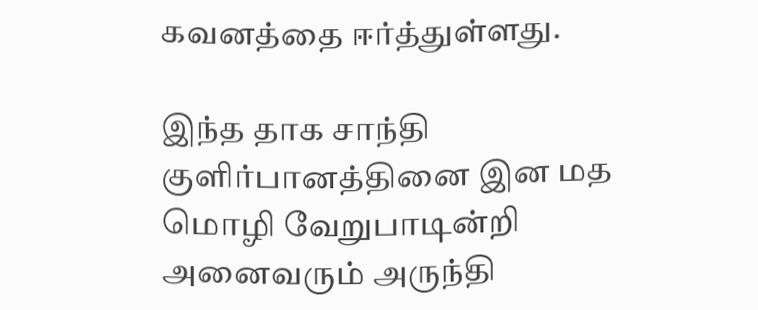கவனத்தை ஈர்த்துள்ளது.

இந்த தாக சாந்தி குளிர்பானத்தினை இன மத மொழி வேறுபாடின்றி அனைவரும் அருந்தி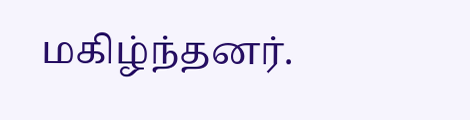மகிழ்ந்தனர்.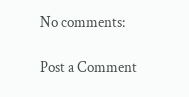No comments:

Post a Comment